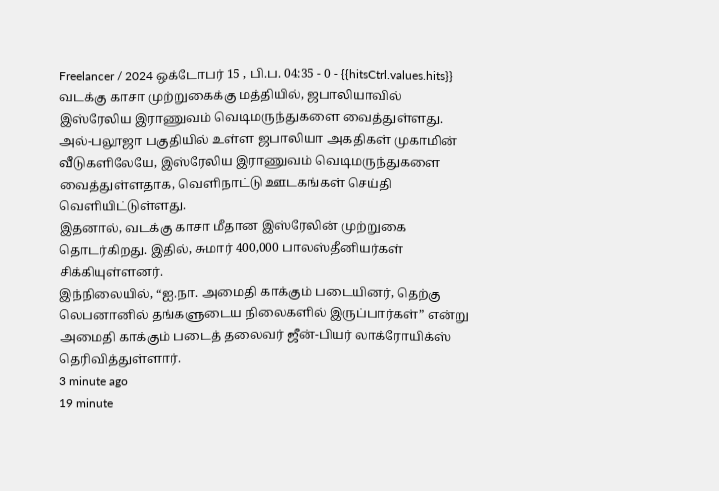Freelancer / 2024 ஒக்டோபர் 15 , பி.ப. 04:35 - 0 - {{hitsCtrl.values.hits}}
வடக்கு காசா முற்றுகைக்கு மத்தியில், ஜபாலியாவில் இஸ்ரேலிய இராணுவம் வெடிமருந்துகளை வைத்துள்ளது.
அல்-பலூஜா பகுதியில் உள்ள ஜபாலியா அகதிகள் முகாமின் வீடுகளிலேயே, இஸ்ரேலிய இராணுவம் வெடிமருந்துகளை வைத்துள்ளதாக, வெளிநாட்டு ஊடகங்கள் செய்தி வெளியிட்டுள்ளது.
இதனால், வடக்கு காசா மீதான இஸ்ரேலின் முற்றுகை தொடர்கிறது. இதில், சுமார் 400,000 பாலஸ்தீனியர்கள் சிக்கியுள்ளனர்.
இந்நிலையில், “ஐ.நா. அமைதி காக்கும் படையினர், தெற்கு லெபனானில் தங்களுடைய நிலைகளில் இருப்பார்கள்” என்று அமைதி காக்கும் படைத் தலைவர் ஜீன்-பியர் லாக்ரோயிக்ஸ் தெரிவித்துள்ளார்.
3 minute ago
19 minute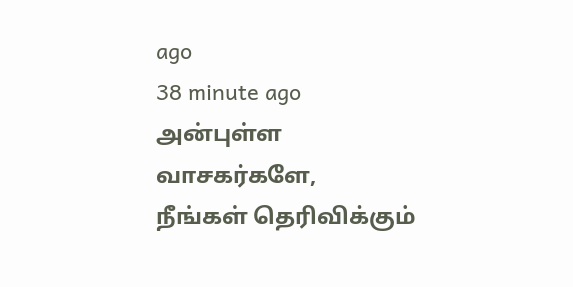ago
38 minute ago
அன்புள்ள வாசகர்களே,
நீங்கள் தெரிவிக்கும்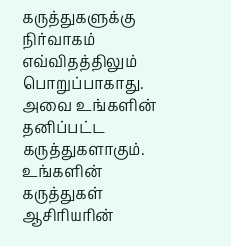கருத்துகளுக்கு நிர்வாகம் எவ்விதத்திலும் பொறுப்பாகாது. அவை உங்களின் தனிப்பட்ட கருத்துகளாகும். உங்களின் கருத்துகள் ஆசிரியரின்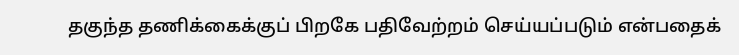தகுந்த தணிக்கைக்குப் பிறகே பதிவேற்றம் செய்யப்படும் என்பதைக்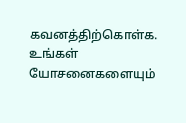கவனத்திற்கொள்க. உங்கள் யோசனைகளையும்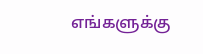எங்களுக்கு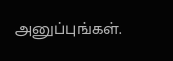அனுப்புங்கள்.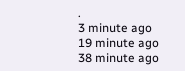.
3 minute ago
19 minute ago
38 minute ago